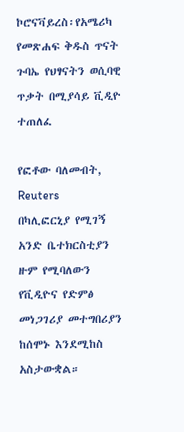ኮሮናቫይረስ፡የአሜሪካ የመጽሐፍ ቅዱስ ጥናት ጉባኤ የህፃናትን ወሲባዊ ጥቃት በሚያሳይ ቪዲዮ ተጠለፈ

የፎቶው ባለመብት, Reuters
በካሊፎርኒያ የሚገኝ አንድ ቤተክርስቲያን ዙም የሚባለውን የቪዲዮና የድምፅ መነጋገሪያ መተግበሪያን ከሰሞኑ እንደሚከስ አስታውቋል።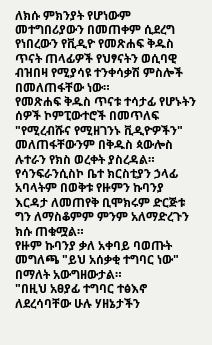ለክሱ ምክንያት የሆነውም መተግበሪያውን በመጠቀም ሲደረግ የነበረውን የቪዲዮ የመጽሐፍ ቅዱስ ጥናት ጠላፊዎች የህፃናትን ወሲባዊ ብዝበዛ የሚያሳዩ ተንቀሳቃሽ ምስሎች በመለጠፋቸው ነው።
የመጽሐፍ ቅዱስ ጥናቱ ተሳታፊ የሆኑትን ሰዎች ኮምፒውተሮች በመጥለፍ "የሚረብሹና የሚዘገንኑ ቪዲዮዎችን" መለጠፋቸውንም በቅዱስ ጳውሎስ ሉተራን የክስ ወረቀት ያስረዳል።
የሳንፍራንሲስኮ ቤተ ክርስቲያን ኃላፊ አባላትም በወቅቱ የዙምን ኩባንያ እርዳታ ለመጠየቅ ቢሞክሩም ድርጅቱ ግን ለማስቆምም ምንም አለማድረጉን ክሱ ጠቁሟል።
የዙም ኩባንያ ቃለ አቀባይ ባወጡት መግለጫ "ይህ አሰቃቂ ተግባር ነው" በማለት አውግዘውታል።
"በዚህ አፀያፊ ተግባር ተፅእኖ ለደረሳባቸው ሁሉ ሃዘኔታችን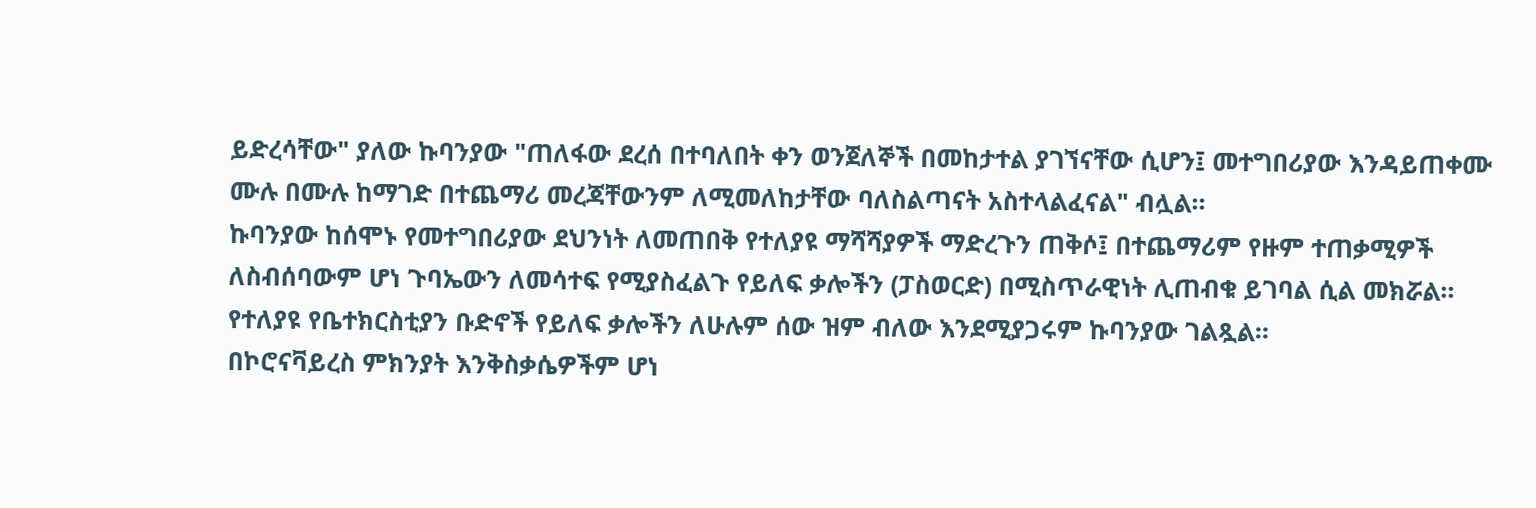ይድረሳቸው" ያለው ኩባንያው "ጠለፋው ደረሰ በተባለበት ቀን ወንጀለኞች በመከታተል ያገኘናቸው ሲሆን፤ መተግበሪያው እንዳይጠቀሙ ሙሉ በሙሉ ከማገድ በተጨማሪ መረጃቸውንም ለሚመለከታቸው ባለስልጣናት አስተላልፈናል" ብሏል።
ኩባንያው ከሰሞኑ የመተግበሪያው ደህንነት ለመጠበቅ የተለያዩ ማሻሻያዎች ማድረጉን ጠቅሶ፤ በተጨማሪም የዙም ተጠቃሚዎች ለስብሰባውም ሆነ ጉባኤውን ለመሳተፍ የሚያስፈልጉ የይለፍ ቃሎችን (ፓስወርድ) በሚስጥራዊነት ሊጠብቁ ይገባል ሲል መክሯል። የተለያዩ የቤተክርስቲያን ቡድኖች የይለፍ ቃሎችን ለሁሉም ሰው ዝም ብለው እንደሚያጋሩም ኩባንያው ገልጿል።
በኮሮናቫይረስ ምክንያት እንቅስቃሴዎችም ሆነ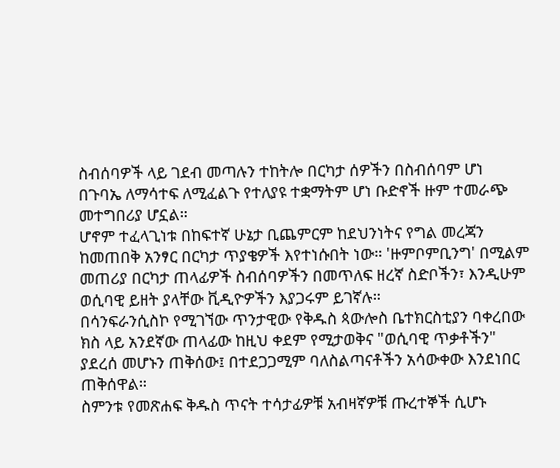ስብሰባዎች ላይ ገደብ መጣሉን ተከትሎ በርካታ ሰዎችን በስብሰባም ሆነ በጉባኤ ለማሳተፍ ለሚፈልጉ የተለያዩ ተቋማትም ሆነ ቡድኖች ዙም ተመራጭ መተግበሪያ ሆኗል።
ሆኖም ተፈላጊነቱ በከፍተኛ ሁኔታ ቢጨምርም ከደህንነትና የግል መረጃን ከመጠበቅ አንፃር በርካታ ጥያቄዎች እየተነሱበት ነው። 'ዙምቦምቢንግ' በሚልም መጠሪያ በርካታ ጠላፊዎች ስብሰባዎችን በመጥለፍ ዘረኛ ስድቦችን፣ እንዲሁም ወሲባዊ ይዘት ያላቸው ቪዲዮዎችን እያጋሩም ይገኛሉ።
በሳንፍራንሲስኮ የሚገኘው ጥንታዊው የቅዱስ ጳውሎስ ቤተክርስቲያን ባቀረበው ክስ ላይ አንደኛው ጠላፊው ከዚህ ቀደም የሚታወቅና "ወሲባዊ ጥቃቶችን" ያደረሰ መሆኑን ጠቅሰው፤ በተደጋጋሚም ባለስልጣናቶችን አሳውቀው እንደነበር ጠቅሰዋል።
ስምንቱ የመጽሐፍ ቅዱስ ጥናት ተሳታፊዎቹ አብዛኛዎቹ ጡረተኞች ሲሆኑ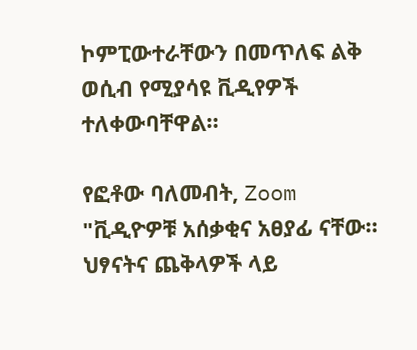ኮምፒውተራቸውን በመጥለፍ ልቅ ወሲብ የሚያሳዩ ቪዲየዎች ተለቀውባቸዋል።

የፎቶው ባለመብት, Zoom
"ቪዲዮዎቹ አሰቃቂና አፀያፊ ናቸው። ህፃናትና ጨቅላዎች ላይ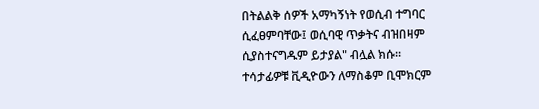በትልልቅ ሰዎች አማካኝነት የወሲብ ተግባር ሲፈፀምባቸው፤ ወሲባዊ ጥቃትና ብዝበዛም ሲያስተናግዱም ይታያል" ብሏል ክሱ።
ተሳታፊዎቹ ቪዲዮውን ለማስቆም ቢሞክርም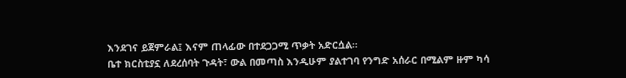እንደገና ይጀምራል፤ እናም ጠላፊው በተደጋጋሚ ጥቃት አድርሷል።
ቤተ ክርስቲያኗ ለደረሰባት ጉዳት፣ ውል በመጣስ እንዲሁም ያልተገባ የንግድ አሰራር በሚልም ዙም ካሳ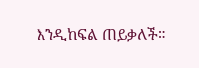እንዲከፍል ጠይቃለች።